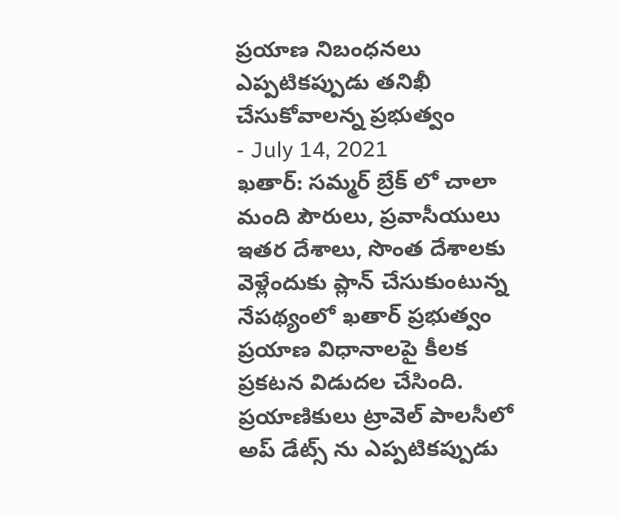ప్రయాణ నిబంధనలు ఎప్పటికప్పుడు తనిఖీ చేసుకోవాలన్న ప్రభుత్వం
- July 14, 2021
ఖతార్: సమ్మర్ బ్రేక్ లో చాలా మంది పౌరులు, ప్రవాసీయులు ఇతర దేశాలు, సొంత దేశాలకు వెళ్లేందుకు ప్లాన్ చేసుకుంటున్న నేపథ్యంలో ఖతార్ ప్రభుత్వం ప్రయాణ విధానాలపై కీలక ప్రకటన విడుదల చేసింది. ప్రయాణికులు ట్రావెల్ పాలసీలో అప్ డేట్స్ ను ఎప్పటికప్పుడు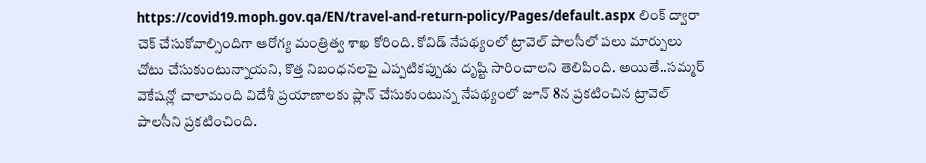https://covid19.moph.gov.qa/EN/travel-and-return-policy/Pages/default.aspx లింక్ ద్వారా చెక్ చేసుకోవాల్సిందిగా ఆరోగ్య మంత్రిత్వ శాఖ కోరింది. కోవిడ్ నేపథ్యంలో ట్రావెల్ పాలసీలో పలు మార్పులు చోటు చేసుకుంటున్నాయని, కొత్త నిబంధనలపై ఎప్పటికప్పుడు దృష్టి సారించాలని తెలిపింది. అయితే..సమ్మర్ వెకేషన్లో చాలామంది విదేశీ ప్రయాణాలకు ప్లాన్ చేసుకుంటున్న నేపథ్యంలో జూన్ 8న ప్రకటించిన ట్రావెల్ పాలసీని ప్రకటించింది.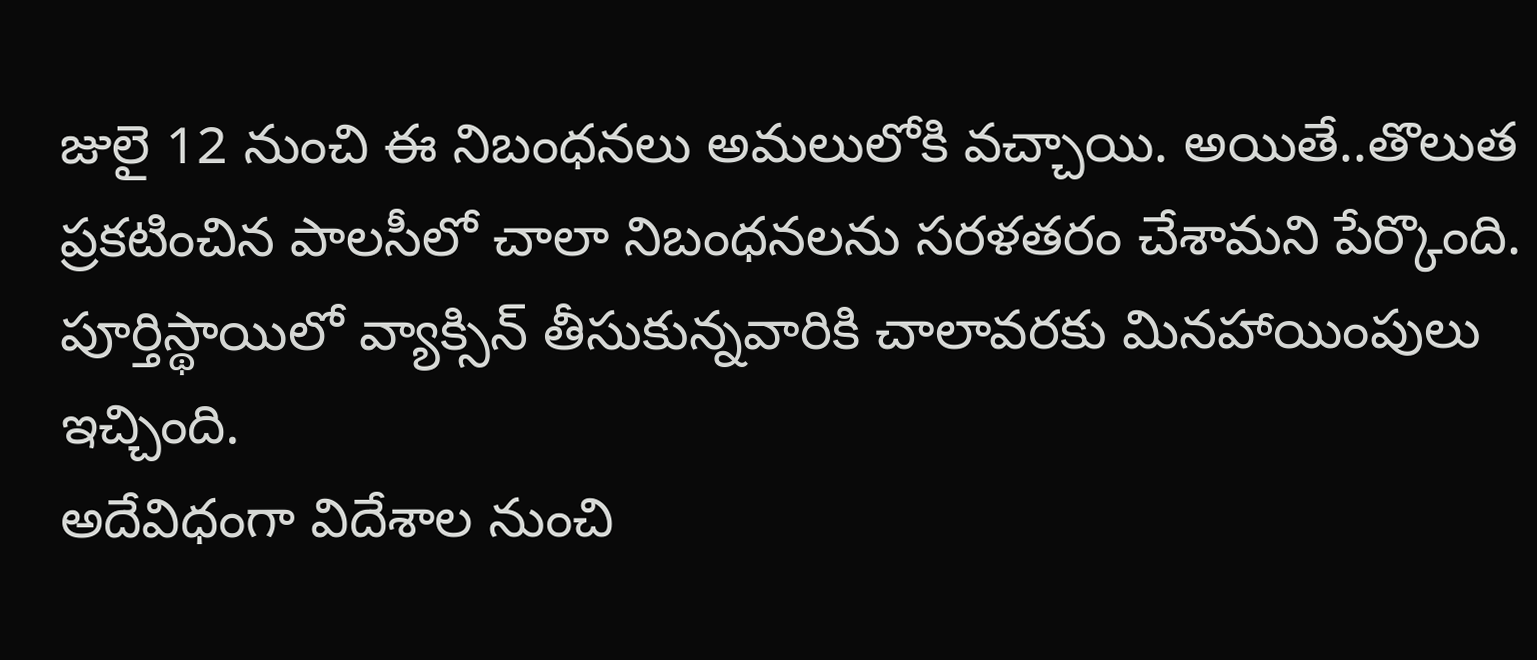జులై 12 నుంచి ఈ నిబంధనలు అమలులోకి వచ్చాయి. అయితే..తొలుత ప్రకటించిన పాలసీలో చాలా నిబంధనలను సరళతరం చేశామని పేర్కొంది. పూర్తిస్థాయిలో వ్యాక్సిన్ తీసుకున్నవారికి చాలావరకు మినహాయింపులు ఇచ్చింది.
అదేవిధంగా విదేశాల నుంచి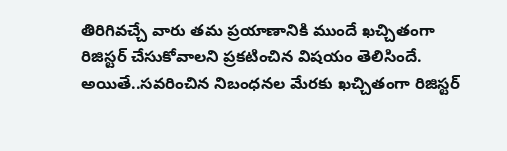తిరిగివచ్చే వారు తమ ప్రయాణానికి ముందే ఖచ్చితంగా రిజిస్టర్ చేసుకోవాలని ప్రకటించిన విషయం తెలిసిందే. అయితే..సవరించిన నిబంధనల మేరకు ఖచ్చితంగా రిజిస్టర్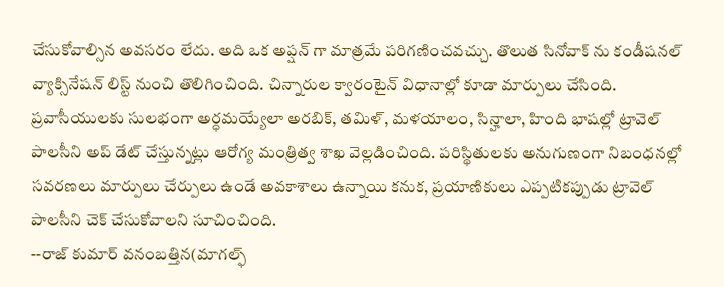చేసుకోవాల్సిన అవసరం లేదు. అది ఒక అప్షన్ గా మాత్రమే పరిగణించవచ్చు. తొలుత సినోవాక్ ను కండీషనల్ వ్యాక్సినేషన్ లిస్ట్ నుంచి తొలిగించింది. చిన్నారుల క్వారంటైన్ విధానాల్లో కూడా మార్పులు చేసింది. ప్రవాసీయులకు సులభంగా అర్ధమయ్యేలా అరబిక్, తమిళ్, మళయాలం, సిన్హాలా, హింది భాషల్లో ట్రావెల్ పాలసీని అప్ డేట్ చేస్తున్నట్లు ఆరోగ్య మంత్రిత్వ శాఖ వెల్లడించింది. పరిస్థితులకు అనుగుణంగా నిబంధనల్లో సవరణలు మార్పులు చేర్పులు ఉండే అవకాశాలు ఉన్నాయి కనుక, ప్రయాణికులు ఎప్పటికప్పుడు ట్రావెల్ పాలసీని చెక్ చేసుకోవాలని సూచించింది.
--రాజ్ కుమార్ వనంబత్తిన(మాగల్ఫ్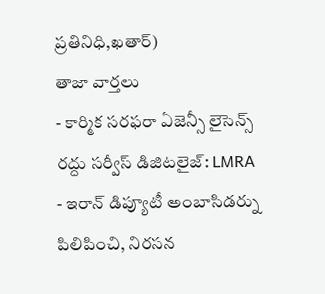ప్రతినిధి,ఖతార్)
తాజా వార్తలు
- కార్మిక సరఫరా ఏజెన్సీ లైసెన్స్ రద్దు సర్వీస్ డిజిటలైజ్: LMRA
- ఇరాన్ డిప్యూటీ అంబాసిడర్ను పిలిపించి, నిరసన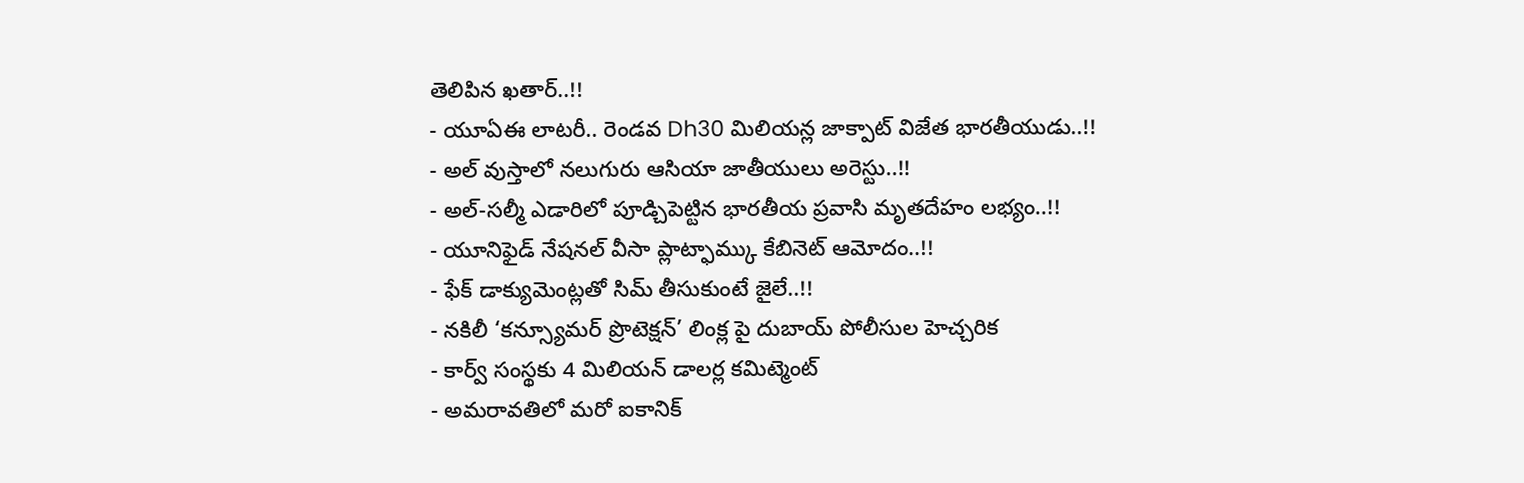తెలిపిన ఖతార్..!!
- యూఏఈ లాటరీ.. రెండవ Dh30 మిలియన్ల జాక్పాట్ విజేత భారతీయుడు..!!
- అల్ వుస్తాలో నలుగురు ఆసియా జాతీయులు అరెస్టు..!!
- అల్-సల్మీ ఎడారిలో పూడ్చిపెట్టిన భారతీయ ప్రవాసి మృతదేహం లభ్యం..!!
- యూనిఫైడ్ నేషనల్ వీసా ప్లాట్ఫామ్కు కేబినెట్ ఆమోదం..!!
- ఫేక్ డాక్యుమెంట్లతో సిమ్ తీసుకుంటే జైలే..!!
- నకిలీ ‘కన్స్యూమర్ ప్రొటెక్షన్’ లింక్ల పై దుబాయ్ పోలీసుల హెచ్చరిక
- కార్వ్ సంస్థకు 4 మిలియన్ డాలర్ల కమిట్మెంట్
- అమరావతిలో మరో ఐకానిక్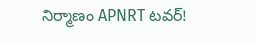నిర్మాణం APNRT టవర్!